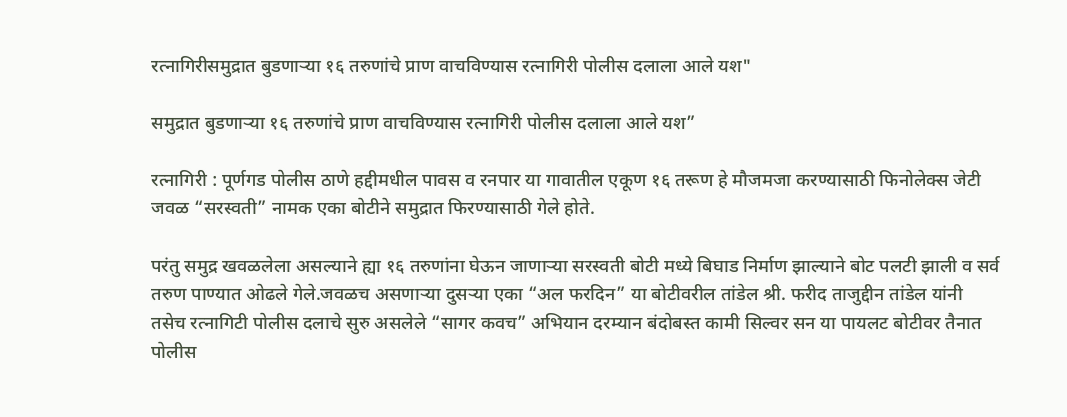रत्नागिरीसमुद्रात बुडणाऱ्या १६ तरुणांचे प्राण वाचविण्यास रत्नागिरी पोलीस दलाला आले यश"

समुद्रात बुडणाऱ्या १६ तरुणांचे प्राण वाचविण्यास रत्नागिरी पोलीस दलाला आले यश”

रत्नागिरी : पूर्णगड पोलीस ठाणे हद्दीमधील पावस व रनपार या गावातील एकूण १६ तरूण हे मौजमजा करण्यासाठी फिनोलेक्स जेटी जवळ “सरस्वती” नामक एका बोटीने समुद्रात फिरण्यासाठी गेले होते.

परंतु समुद्र खवळलेला असल्याने ह्या १६ तरुणांना घेऊन जाणाऱ्या सरस्वती बोटी मध्ये बिघाड निर्माण झाल्याने बोट पलटी झाली व सर्व तरुण पाण्यात ओढले गेले.जवळच असणाऱ्या दुसऱ्या एका “अल फरदिन” या बोटीवरील तांडेल श्री. फरीद ताजुद्दीन तांडेल यांनी तसेच रत्नागिटी पोलीस दलाचे सुरु असलेले “सागर कवच” अभियान दरम्यान बंदोबस्त कामी सिल्वर सन या पायलट बोटीवर तैनात पोलीस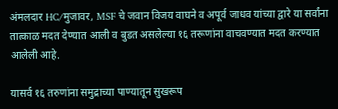अंमलदार HC/मुजावर, MSF चे जवान विजय वाघने व अपूर्व जाधव यांच्या द्वारे या सर्वांना तात्काळ मदत देण्यात आली व बुडत असलेल्या १६ तरूणांना वाचवण्यात मदत करण्यात आलेली आहे.

यासर्व १६ तरुणांना समुद्राच्या पाण्यातून सुखरूप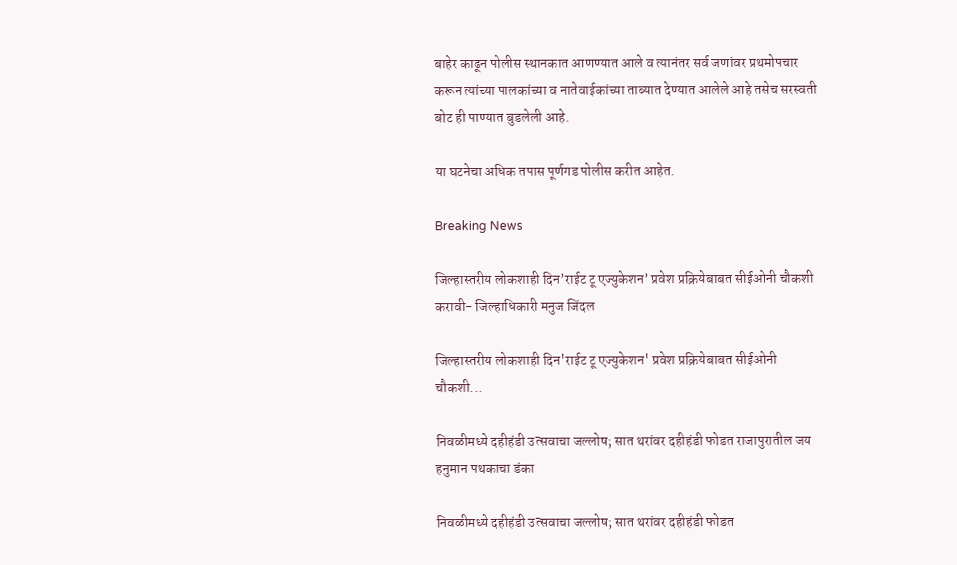बाहेर काढून पोलीस स्थानकात आणण्यात आले व त्यानंतर सर्व जणांवर प्रथमोपचार करून त्यांच्या पालकांच्या व नातेवाईकांच्या ताब्यात देण्यात आलेले आहे तसेच सरस्वती बोट ही पाण्यात बुडलेली आहे.

या घटनेचा अधिक तपास पूर्णगड पोलीस करीत आहेत.

Breaking News

जिल्हास्तरीय लोकशाही दिन’राईट टू एज्युकेशन’ प्रवेश प्रक्रियेबाबत सीईओनी चौकशी करावी- जिल्हाधिकारी मनुज जिंदल

जिल्हास्तरीय लोकशाही दिन'राईट टू एज्युकेशन' प्रवेश प्रक्रियेबाबत सीईओनी चौकशी...

निवळीमध्ये दहीहंडी उत्सवाचा जल्लोष; सात थरांवर दहीहंडी फोडत राजापुरातील जय हनुमान पथकाचा डंका

निवळीमध्ये दहीहंडी उत्सवाचा जल्लोष; सात थरांवर दहीहंडी फोडत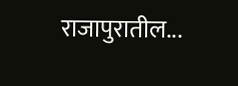राजापुरातील...